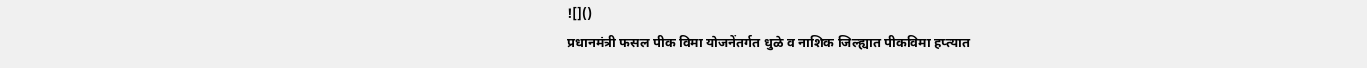![]()
प्रधानमंत्री फसल पीक विमा योजनेंतर्गत धुळे व नाशिक जिल्ह्यात पीकविमा हप्त्यात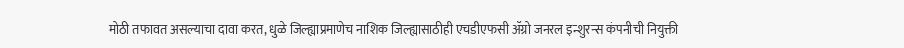मोठी तफावत असल्याचा दावा करत, धुळे जिल्ह्याप्रमाणेच नाशिक जिल्ह्यासाठीही एचडीएफसी ॲग्रो जनरल इन्शुरन्स कंपनीची नियुक्ती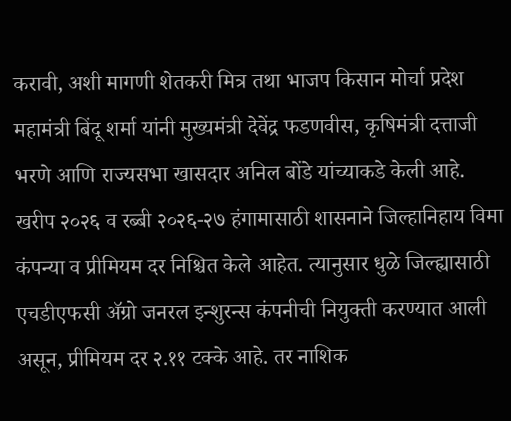करावी, अशी मागणी शेतकरी मित्र तथा भाजप किसान मोर्चा प्रदेश महामंत्री बिंदू शर्मा यांनी मुख्यमंत्री देवेंद्र फडणवीस, कृषिमंत्री दत्ताजी भरणे आणि राज्यसभा खासदार अनिल बोंडे यांच्याकडे केली आहे. खरीप २०२६ व रब्बी २०२६-२७ हंगामासाठी शासनाने जिल्हानिहाय विमा कंपन्या व प्रीमियम दर निश्चित केले आहेत. त्यानुसार धुळे जिल्ह्यासाठी एचडीएफसी ॲग्रो जनरल इन्शुरन्स कंपनीची नियुक्ती करण्यात आली असून, प्रीमियम दर २.११ टक्के आहे. तर नाशिक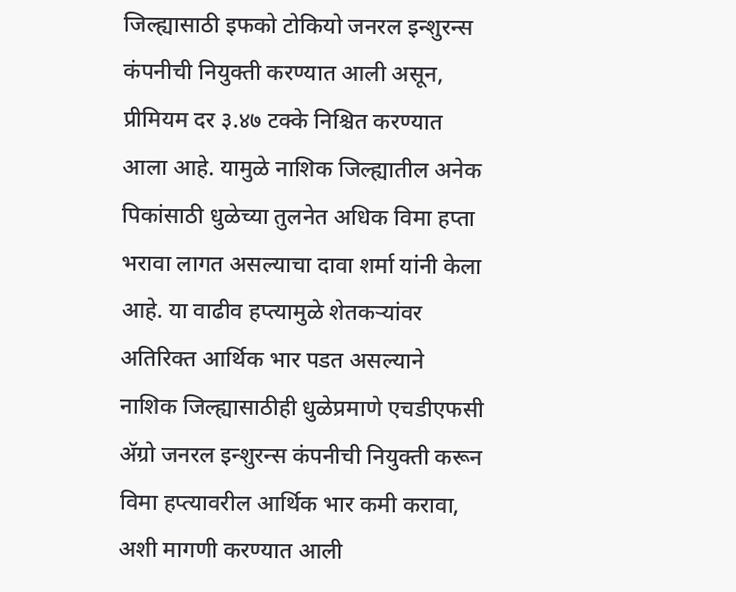जिल्ह्यासाठी इफको टोकियो जनरल इन्शुरन्स कंपनीची नियुक्ती करण्यात आली असून, प्रीमियम दर ३.४७ टक्के निश्चित करण्यात आला आहे. यामुळे नाशिक जिल्ह्यातील अनेक पिकांसाठी धुळेच्या तुलनेत अधिक विमा हप्ता भरावा लागत असल्याचा दावा शर्मा यांनी केला आहे. या वाढीव हप्त्यामुळे शेतकऱ्यांवर अतिरिक्त आर्थिक भार पडत असल्याने नाशिक जिल्ह्यासाठीही धुळेप्रमाणे एचडीएफसी ॲग्रो जनरल इन्शुरन्स कंपनीची नियुक्ती करून विमा हप्त्यावरील आर्थिक भार कमी करावा, अशी मागणी करण्यात आली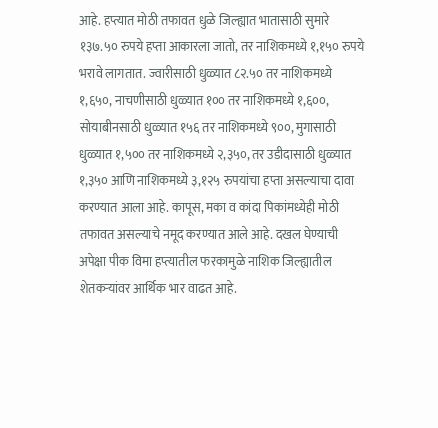आहे. हप्त्यात मोठी तफावत धुळे जिल्ह्यात भातासाठी सुमारे १३७.५० रुपये हप्ता आकारला जातो, तर नाशिकमध्ये १,१५० रुपये भरावे लागतात. ज्वारीसाठी धुळ्यात ८२.५० तर नाशिकमध्ये १,६५०, नाचणीसाठी धुळ्यात १०० तर नाशिकमध्ये १,६००, सोयाबीनसाठी धुळ्यात १५६ तर नाशिकमध्ये ९००, मुगासाठी धुळ्यात १,५०० तर नाशिकमध्ये २,३५०, तर उडीदासाठी धुळ्यात १,३५० आणि नाशिकमध्ये ३,१२५ रुपयांचा हप्ता असल्याचा दावा करण्यात आला आहे. कापूस, मका व कांदा पिकांमध्येही मोठी तफावत असल्याचे नमूद करण्यात आले आहे. दखल घेण्याची अपेक्षा पीक विमा हप्त्यातील फरकामुळे नाशिक जिल्ह्यातील शेतकऱ्यांवर आर्थिक भार वाढत आहे.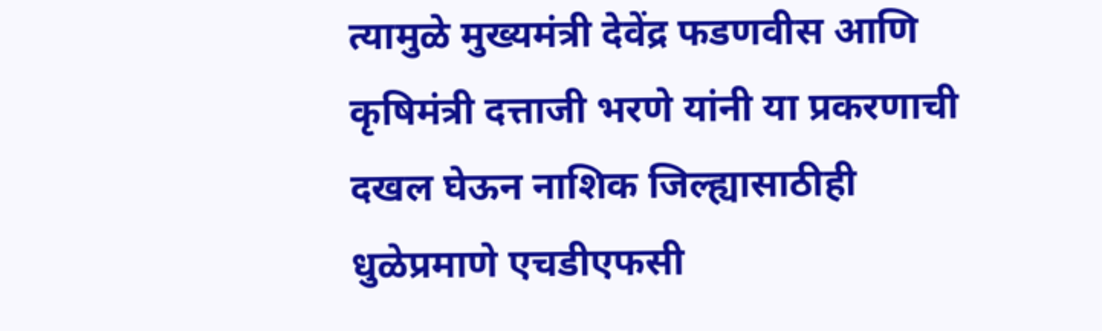त्यामुळे मुख्यमंत्री देवेंद्र फडणवीस आणि कृषिमंत्री दत्ताजी भरणे यांनी या प्रकरणाची दखल घेऊन नाशिक जिल्ह्यासाठीही धुळेप्रमाणे एचडीएफसी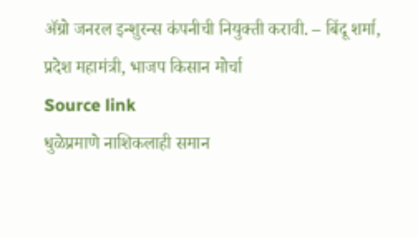ॲग्रो जनरल इन्शुरन्स कंपनीची नियुक्ती करावी. – बिंदू शर्मा, प्रदेश महामंत्री, भाजप किसान मोर्चा
Source link
धुळेप्रमाणे नाशिकलाही समान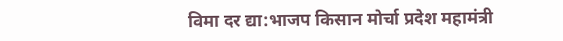विमा दर द्या:भाजप किसान मोर्चा प्रदेश महामंत्री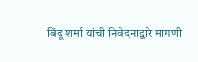बिंदू शर्मा यांची निवेदनाद्वारे मागणी